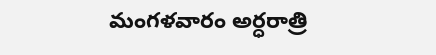మంగళవారం అర్ధరాత్రి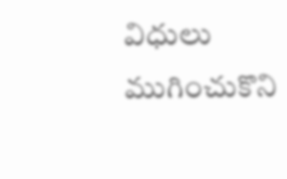విధులు ముగించుకొని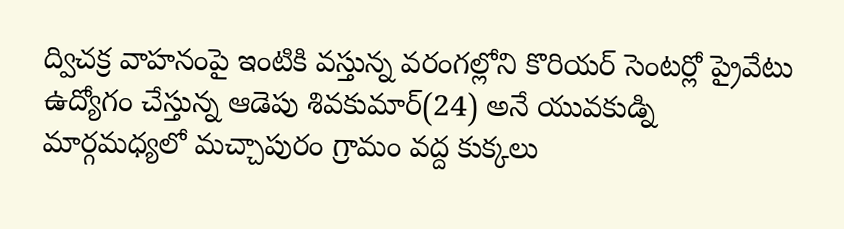ద్విచక్ర వాహనంపై ఇంటికి వస్తున్న వరంగల్లోని కొరియర్ సెంటర్లో ప్రైవేటు ఉద్యోగం చేస్తున్న ఆడెపు శివకుమార్(24) అనే యువకుడ్ని మార్గమధ్యలో మచ్చాపురం గ్రామం వద్ద కుక్కలు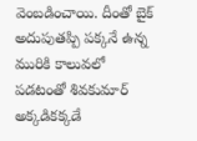వెంబడించాయి. దీంతో బైక్ అదుపుతప్పి పక్కనే ఉన్న మురికి కాలువలో పడటంతో శివకుమార్ అక్కడికక్కడే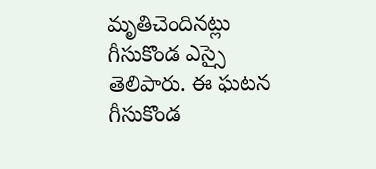మృతిచెందినట్లు గీసుకొండ ఎస్సై తెలిపారు. ఈ ఘటన గీసుకొండ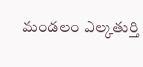మండలం ఎల్కతుర్తి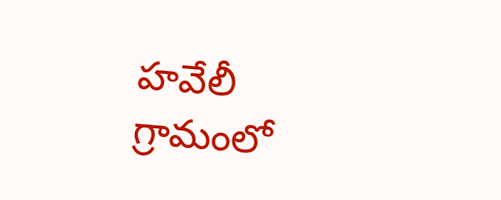హవేలీ గ్రామంలో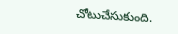చోటుచేసుకుంది.